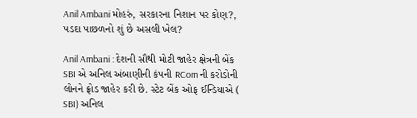Anil Ambani મોહરું, સરકારના નિશાન પર કોણ?, પડદા પાછળનો શું છે અસલી ખેલ?

Anil Ambani : દેશની સૌથી મોટી જાહેર ક્ષેત્રની બેંક SBI એ અનિલ અંબાણીની કંપની RCom ની કરોડોની લોનને ફ્રોડ જાહેર કરી છે. સ્ટેટ બેંક ઓફ ઈન્ડિયાએ ( SBI) અનિલ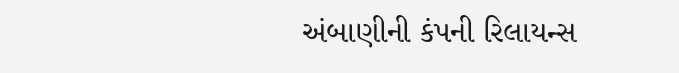અંબાણીની કંપની રિલાયન્સ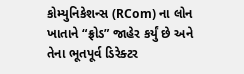કોમ્યુનિકેશન્સ (RCom) ના લોન ખાતાને “ફ્રોડ” જાહેર કર્યું છે અને તેના ભૂતપૂર્વ ડિરેક્ટર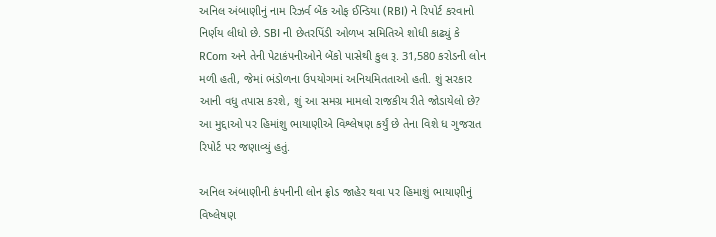અનિલ અંબાણીનું નામ રિઝર્વ બેંક ઓફ ઈન્ડિયા (RBI) ને રિપોર્ટ કરવાનો નિર્ણય લીધો છે. SBI ની છેતરપિંડી ઓળખ સમિતિએ શોધી કાઢ્યું કે RCom અને તેની પેટાકંપનીઓને બેંકો પાસેથી કુલ રૂ. 31,580 કરોડની લોન મળી હતી, જેમાં ભંડોળના ઉપયોગમાં અનિયમિતતાઓ હતી. શું સરકાર આની વધુ તપાસ કરશે, શું આ સમગ્ર મામલો રાજકીય રીતે જોડાયેલો છે? આ મુદ્દાઓ પર હિમાંશુ ભાયાણીએ વિશ્લેષણ કર્યું છે તેના વિશે ધ ગુજરાત રિપોર્ટ પર જણાવ્યું હતું.

અનિલ અંબાણીની કંપનીની લોન ફ્રોડ જાહેર થવા પર હિમાશું ભાયાણીનું વિષ્લેષણ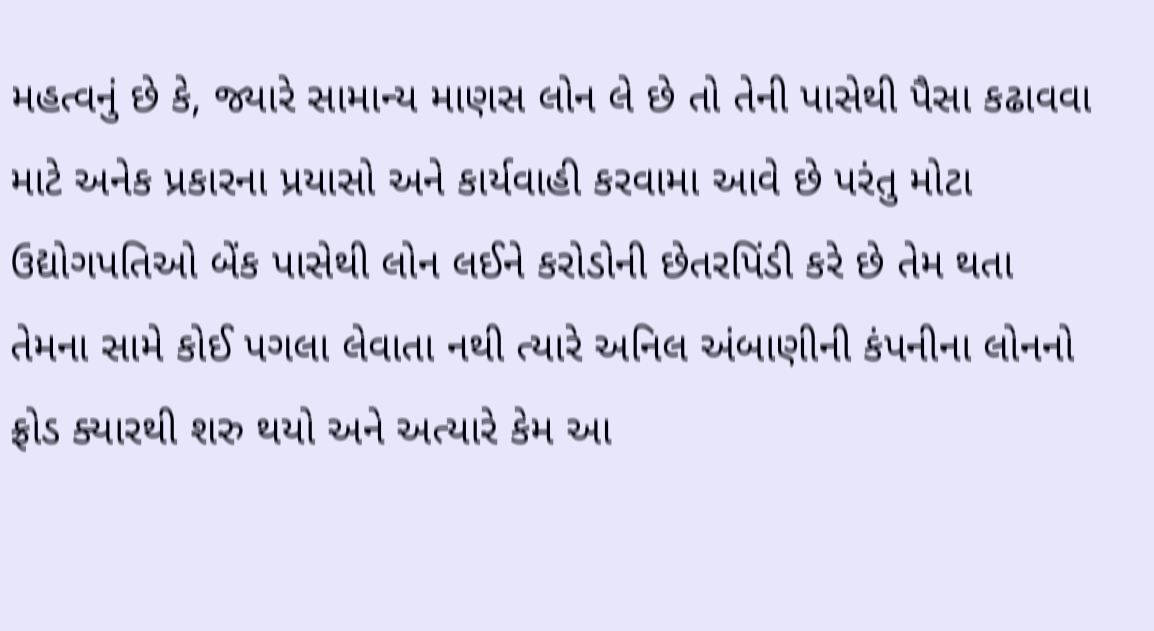મહત્વનું છે કે, જ્યારે સામાન્ય માણસ લોન લે છે તો તેની પાસેથી પૈસા કઢાવવા માટે અનેક પ્રકારના પ્રયાસો અને કાર્યવાહી કરવામા આવે છે પરંતુ મોટા ઉદ્યોગપતિઓ બેંક પાસેથી લોન લઈને કરોડોની છેતરપિંડી કરે છે તેમ થતા તેમના સામે કોઈ પગલા લેવાતા નથી ત્યારે અનિલ અંબાણીની કંપનીના લોનનો ફ્રોડ ક્યારથી શરુ થયો અને અત્યારે કેમ આ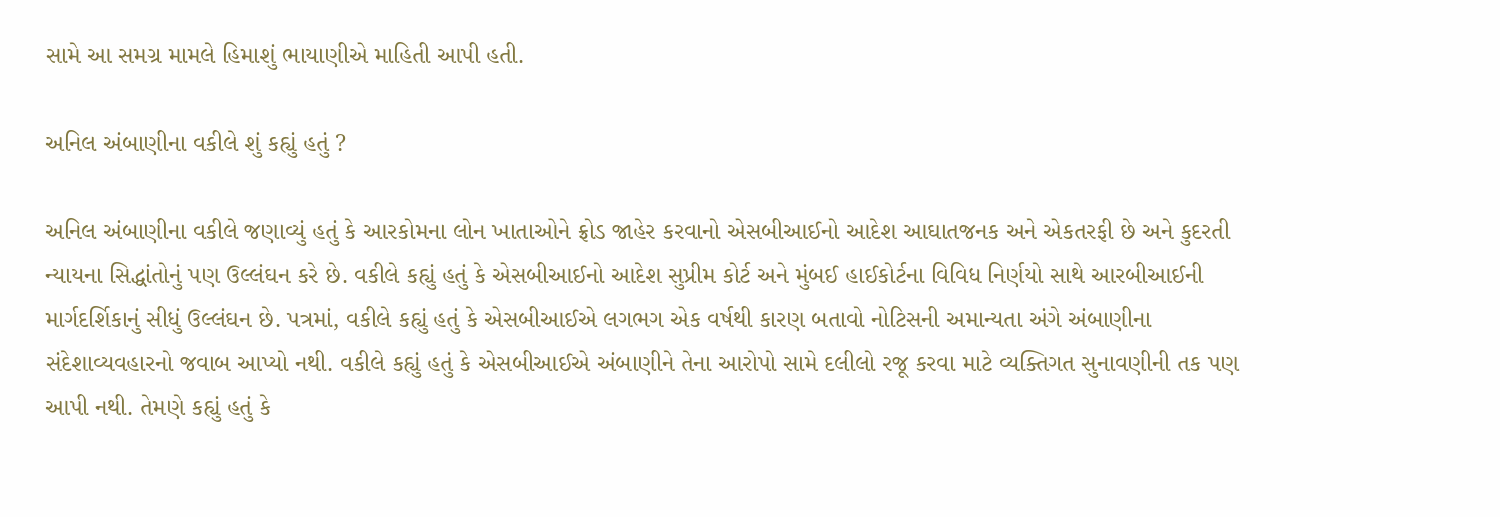સામે આ સમગ્ર મામલે હિમાશું ભાયાણીએ માહિતી આપી હતી.

અનિલ અંબાણીના વકીલે શું કહ્યું હતું ?

અનિલ અંબાણીના વકીલે જણાવ્યું હતું કે આરકોમના લોન ખાતાઓને ફ્રોડ જાહેર કરવાનો એસબીઆઈનો આદેશ આઘાતજનક અને એકતરફી છે અને કુદરતી ન્યાયના સિદ્ધાંતોનું પણ ઉલ્લંઘન કરે છે. વકીલે કહ્યું હતું કે એસબીઆઈનો આદેશ સુપ્રીમ કોર્ટ અને મુંબઈ હાઈકોર્ટના વિવિધ નિર્ણયો સાથે આરબીઆઈની માર્ગદર્શિકાનું સીધું ઉલ્લંઘન છે. પત્રમાં, વકીલે કહ્યું હતું કે એસબીઆઈએ લગભગ એક વર્ષથી કારણ બતાવો નોટિસની અમાન્યતા અંગે અંબાણીના સંદેશાવ્યવહારનો જવાબ આપ્યો નથી. વકીલે કહ્યું હતું કે એસબીઆઈએ અંબાણીને તેના આરોપો સામે દલીલો રજૂ કરવા માટે વ્યક્તિગત સુનાવણીની તક પણ આપી નથી. તેમણે કહ્યું હતું કે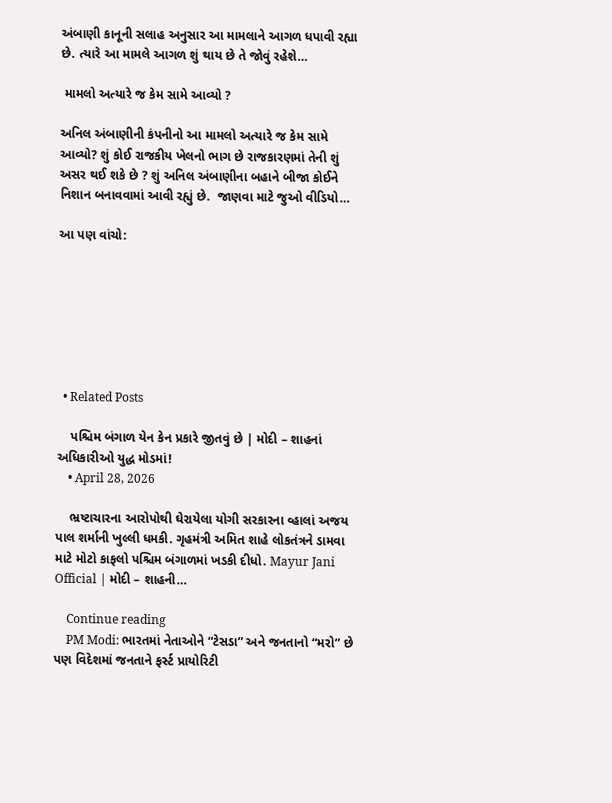અંબાણી કાનૂની સલાહ અનુસાર આ મામલાને આગળ ધપાવી રહ્યા છે. ત્યારે આ મામલે આગળ શું થાય છે તે જોવું રહેશે…

 મામલો અત્યારે જ કેમ સામે આવ્યો ?

અનિલ અંબાણીની કંપનીનો આ મામલો અત્યારે જ કેમ સામે આવ્યો? શું કોઈ રાજકીય ખેલનો ભાગ છે રાજકારણમાં તેની શું અસર થઈ શકે છે ? શું અનિલ અંબાણીના બહાને બીજા કોઈને નિશાન બનાવવામાં આવી રહ્યું છે.  જાણવા માટે જુઓ વીડિયો…

આ પણ વાંચો:







  • Related Posts

    પશ્ચિમ બંગાળ યેન કેન પ્રકારે જીતવું છે | મોદી – શાહનાં અધિકારીઓ યુદ્ધ મોડમાં!
    • April 28, 2026

    ભ્રષ્ટાચારના આરોપોથી ઘેરાયેલા યોગી સરકારના વ્હાલાં અજય પાલ શર્માની ખુલ્લી ધમકી. ગૃહમંત્રી અમિત શાહે લોકતંત્રને ડામવા માટે મોટો કાફલો પશ્ચિમ બંગાળમાં ખડકી દીધો. Mayur Jani Official | મોદી – શાહની…

    Continue reading
    PM Modi: ભારતમાં નેતાઓને “ટેસડા” અને જનતાનો “મરો” છે પણ વિદેશમાં જનતાને ફર્સ્ટ પ્રાયોરિટી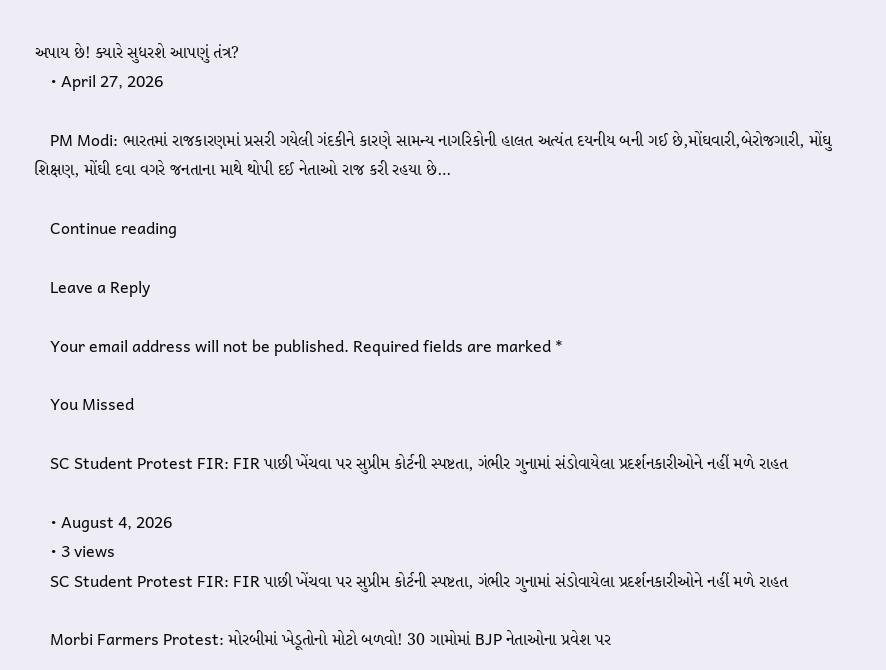અપાય છે! ક્યારે સુધરશે આપણું તંત્ર?
    • April 27, 2026

    PM Modi: ભારતમાં રાજકારણમાં પ્રસરી ગયેલી ગંદકીને કારણે સામન્ય નાગરિકોની હાલત અત્યંત દયનીય બની ગઈ છે,મોંઘવારી,બેરોજગારી, મોંઘુ શિક્ષણ, મોંઘી દવા વગરે જનતાના માથે થોપી દઈ નેતાઓ રાજ કરી રહયા છે…

    Continue reading

    Leave a Reply

    Your email address will not be published. Required fields are marked *

    You Missed

    SC Student Protest FIR: FIR પાછી ખેંચવા પર સુપ્રીમ કોર્ટની સ્પષ્ટતા, ગંભીર ગુનામાં સંડોવાયેલા પ્રદર્શનકારીઓને નહીં મળે રાહત

    • August 4, 2026
    • 3 views
    SC Student Protest FIR: FIR પાછી ખેંચવા પર સુપ્રીમ કોર્ટની સ્પષ્ટતા, ગંભીર ગુનામાં સંડોવાયેલા પ્રદર્શનકારીઓને નહીં મળે રાહત

    Morbi Farmers Protest: મોરબીમાં ખેડૂતોનો મોટો બળવો! 30 ગામોમાં BJP નેતાઓના પ્રવેશ પર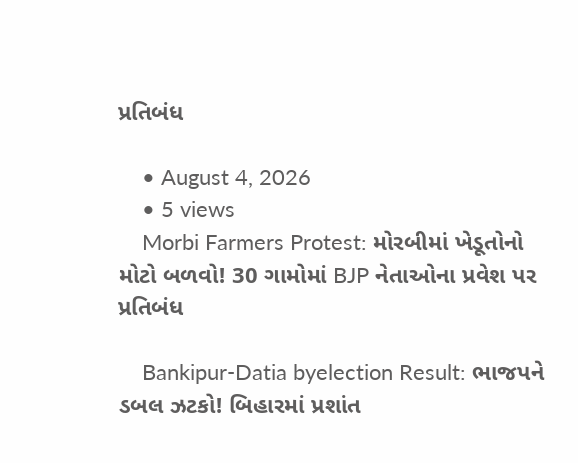પ્રતિબંધ

    • August 4, 2026
    • 5 views
    Morbi Farmers Protest: મોરબીમાં ખેડૂતોનો મોટો બળવો! 30 ગામોમાં BJP નેતાઓના પ્રવેશ પર પ્રતિબંધ

    Bankipur-Datia byelection Result: ભાજપને ડબલ ઝટકો! બિહારમાં પ્રશાંત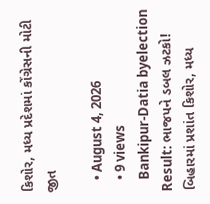કિશોર, મધ્ય પ્રદેશમાં કોંગ્રેસની મોટી જીત

    • August 4, 2026
    • 9 views
    Bankipur-Datia byelection Result: ભાજપને ડબલ ઝટકો! બિહારમાં પ્રશાંત કિશોર, મધ્ય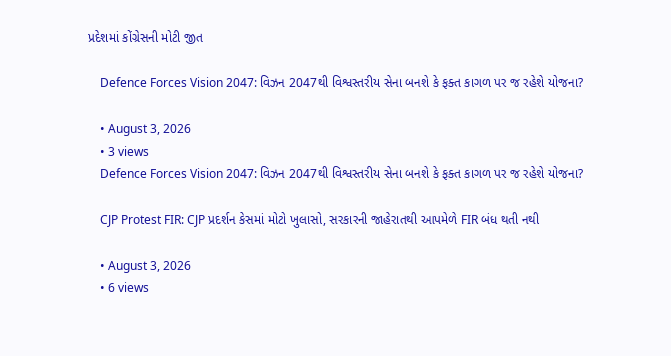પ્રદેશમાં કોંગ્રેસની મોટી જીત

    Defence Forces Vision 2047: વિઝન 2047થી વિશ્વસ્તરીય સેના બનશે કે ફક્ત કાગળ પર જ રહેશે યોજના?

    • August 3, 2026
    • 3 views
    Defence Forces Vision 2047: વિઝન 2047થી વિશ્વસ્તરીય સેના બનશે કે ફક્ત કાગળ પર જ રહેશે યોજના?

    CJP Protest FIR: CJP પ્રદર્શન કેસમાં મોટો ખુલાસો, સરકારની જાહેરાતથી આપમેળે FIR બંધ થતી નથી

    • August 3, 2026
    • 6 views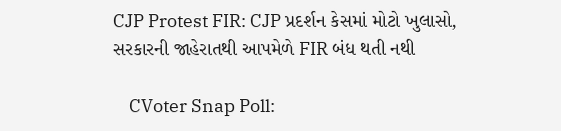CJP Protest FIR: CJP પ્રદર્શન કેસમાં મોટો ખુલાસો, સરકારની જાહેરાતથી આપમેળે FIR બંધ થતી નથી

    CVoter Snap Poll: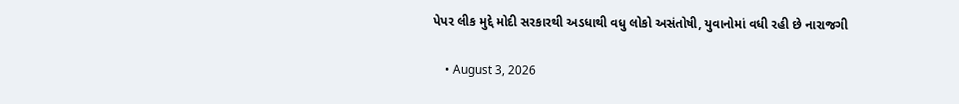પેપર લીક મુદ્દે મોદી સરકારથી અડધાથી વધુ લોકો અસંતોષી, યુવાનોમાં વધી રહી છે નારાજગી

    • August 3, 2026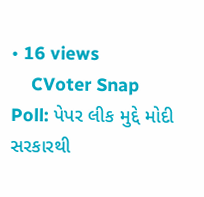• 16 views
    CVoter Snap Poll: પેપર લીક મુદ્દે મોદી સરકારથી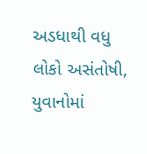અડધાથી વધુ લોકો અસંતોષી, યુવાનોમાં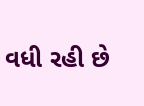વધી રહી છે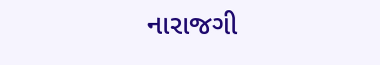નારાજગી